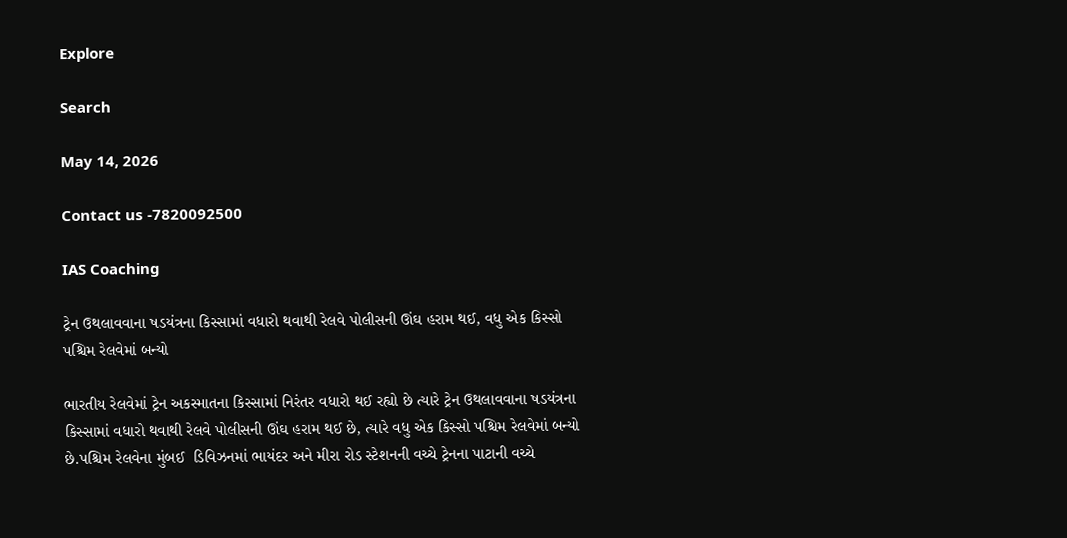Explore

Search

May 14, 2026

Contact us -7820092500

IAS Coaching

ટ્રેન ઉથલાવવાના ષડયંત્રના કિસ્સામાં વધારો થવાથી રેલવે પોલીસની ઊંઘ હરામ થઈ, વધુ એક કિસ્સો પશ્ચિમ રેલવેમાં બન્યો

ભારતીય રેલવેમાં ટ્રેન અકસ્માતના કિસ્સામાં નિરંતર વધારો થઈ રહ્યો છે ત્યારે ટ્રેન ઉથલાવવાના ષડયંત્રના કિસ્સામાં વધારો થવાથી રેલવે પોલીસની ઊંઘ હરામ થઈ છે, ત્યારે વધુ એક કિસ્સો પશ્ચિમ રેલવેમાં બન્યો છે.પશ્ચિમ રેલવેના મુંબઈ  ડિવિઝનમાં ભાયંદર અને મીરા રોડ સ્ટેશનની વચ્ચે ટ્રેનના પાટાની વચ્ચે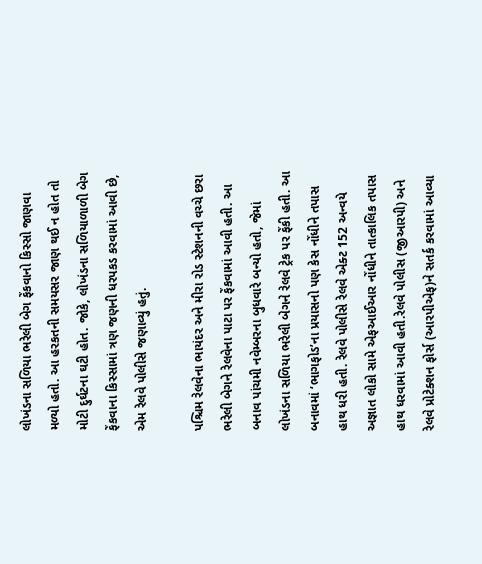લોખંડના સળિયા ભરેલી બેગ ફેંકવાનો કિસ્સો જાણવા મળ્યો હતો. આ હરકતની સમયસર જાણ થઈ ન હોત તો મોટી દુર્ઘટના ઘટી હોત. જોકે, લોખંડના સળિયાળાળી બેગ ફેંકવાના કિસ્સામાં ત્રણ જણની ધરપકડ કરવામાં આવી છે, એમ રેલવે પોલીસે જણાવ્યું હતું.

પશ્ચિમ રેલવેના ભાયંદર અને મીરા રોડ સ્ટેશનની વચ્ચે છરા ભરેલી બેગને રેલવેના પાટા પર ફેંકવામાં આવી હતી. આ બનાવ પાંચમી નવેમ્બરના બુધવારે બન્યો હતો, જેમાં લોખંડના સળિયા ભરેલી બેગને રેલવે ટ્રેક પર ફેંકી હતી. આ બનાવમાં ‘ભાગફોડ’ના પ્રયાસનો પણ કેસ નોંધીને તપાસ હાથ ધરી હતી. રેલવે પોલીસે રેલવે એક્ટ 152 અન્વયે અજ્ઞાત લોકો સામે એફઆઈઆર નોંધીને તાત્કાલિક તપાસ હાથ ધરવામાં આવી હતી.રેલવે પોલીસ (જીઆરપી) અને રેલવે પ્રોટેક્શન ફોર્સ (આરપીએફ)ને સતર્ક કરવામાં આવ્યા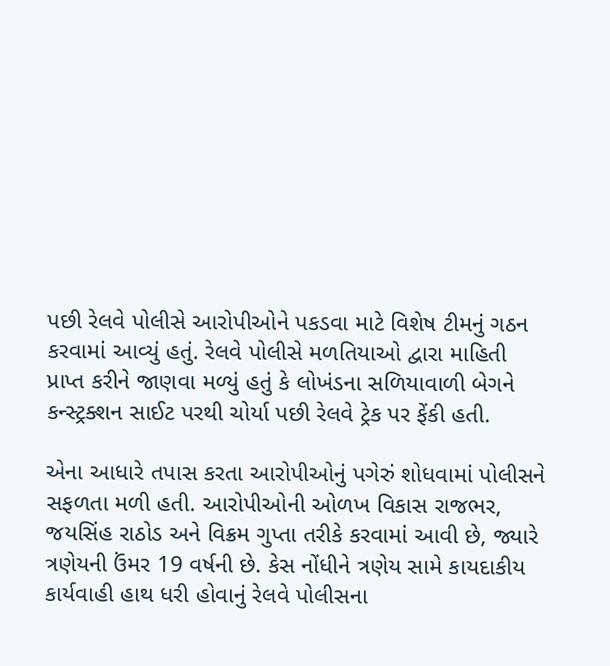પછી રેલવે પોલીસે આરોપીઓને પકડવા માટે વિશેષ ટીમનું ગઠન કરવામાં આવ્યું હતું. રેલવે પોલીસે મળતિયાઓ દ્વારા માહિતી પ્રાપ્ત કરીને જાણવા મળ્યું હતું કે લોખંડના સળિયાવાળી બેગને કન્સ્ટ્રક્શન સાઈટ પરથી ચોર્યા પછી રેલવે ટ્રેક પર ફેંકી હતી.

એના આધારે તપાસ કરતા આરોપીઓનું પગેરું શોધવામાં પોલીસને સફળતા મળી હતી. આરોપીઓની ઓળખ વિકાસ રાજભર, જયસિંહ રાઠોડ અને વિક્રમ ગુપ્તા તરીકે કરવામાં આવી છે, જ્યારે ત્રણેયની ઉંમર 19 વર્ષની છે. કેસ નોંધીને ત્રણેય સામે કાયદાકીય કાર્યવાહી હાથ ધરી હોવાનું રેલવે પોલીસના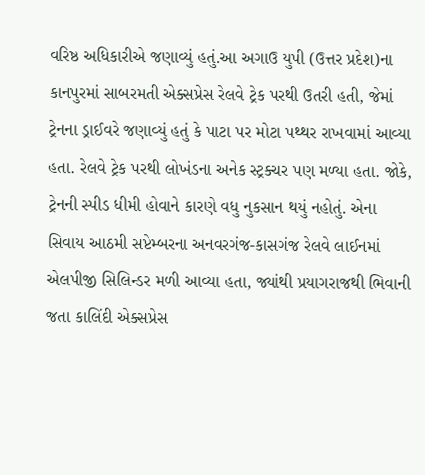વરિષ્ઠ અધિકારીએ જણાવ્યું હતું.આ અગાઉ યુપી (ઉત્તર પ્રદેશ)ના કાનપુરમાં સાબરમતી એક્સપ્રેસ રેલવે ટ્રેક પરથી ઉતરી હતી, જેમાં ટ્રેનના ડ્રાઈવરે જણાવ્યું હતું કે પાટા પર મોટા પથ્થર રાખવામાં આવ્યા હતા. રેલવે ટ્રેક પરથી લોખંડના અનેક સ્ટ્રક્ચર પણ મળ્યા હતા. જોકે, ટ્રેનની સ્પીડ ધીમી હોવાને કારણે વધુ નુકસાન થયું નહોતું. એના સિવાય આઠમી સપ્ટેમ્બરના અનવરગંજ-કાસગંજ રેલવે લાઈનમાં એલપીજી સિલિન્ડર મળી આવ્યા હતા, જ્યાંથી પ્રયાગરાજથી ભિવાની જતા કાલિંદી એક્સપ્રેસ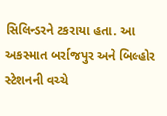સિલિન્ડરને ટકરાયા હતા. આ અકસ્માત બર્રાજપુર અને બિલ્હોર સ્ટેશનની વચ્ચે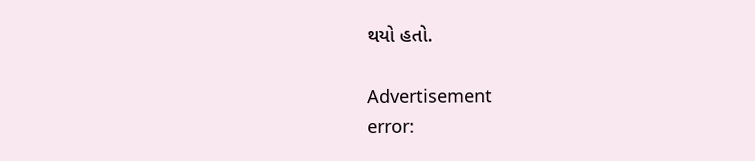થયો હતો.

Advertisement
error: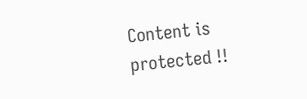Content is protected !!